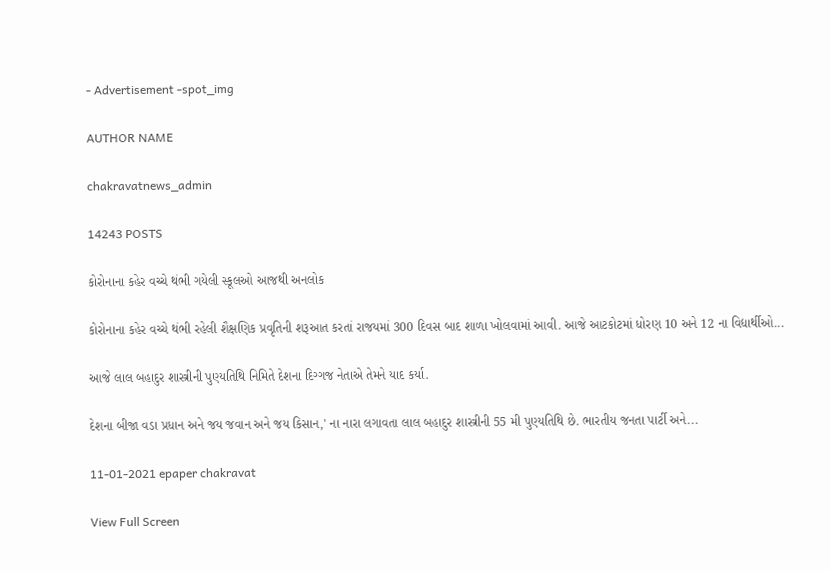- Advertisement -spot_img

AUTHOR NAME

chakravatnews_admin

14243 POSTS

કોરોનાના કહેર વચ્ચે થંભી ગયેલી સ્કૂલઓ આજથી અનલોક

કોરોનાના કહેર વચ્ચે થંભી રહેલી શૈક્ષણિક પ્રવૃતિની શરૂઆત કરતાં રાજયમાં 300 દિવસ બાદ શાળા ખોલવામાં આવી. આજે આટકોટમાં ધોરણ 10 અને 12 ના વિદ્યાર્થીઓ...

આજે લાલ બહાદુર શાસ્ત્રીની પુણ્યતિથિ નિમિતે દેશના દિગ્ગજ નેતાએ તેમને યાદ કર્યા.

દેશના બીજા વડા પ્રધાન અને જય જવાન અને જય કિસાન,' ના નારા લગાવતા લાલ બહાદુર શાસ્ત્રીની 55 મી પુણ્યતિથિ છે. ભારતીય જનતા પાર્ટી અને...

11-01-2021 epaper chakravat

View Full Screen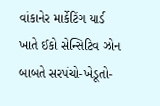વાંકાનેર માર્કેટિંગ યાર્ડ ખાતે ઈકો સેન્સિટિવ ઝોન બાબતે સરપંચો-ખેડૂતો-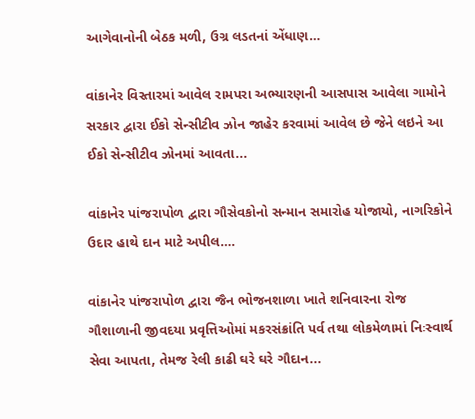આગેવાનોની બેઠક મળી, ઉગ્ર લડતનાં એંધાણ…

વાંકાનેર વિસ્તારમાં આવેલ રામપરા અભ્યારણની આસપાસ આવેલા ગામોને સરકાર દ્વારા ઈકો સેન્સીટીવ ઝોન જાહેર કરવામાં આવેલ છે જેને લઇને આ ઈકો સેન્સીટીવ ઝોનમાં આવતા...

વાંકાનેર પાંજરાપોળ દ્વારા ગૌસેવકોનો સન્માન સમારોહ યોજાયો, નાગરિકોને ઉદાર હાથે દાન માટે અપીલ….

વાંકાનેર પાંજરાપોળ દ્વારા જૈન ભોજનશાળા ખાતે શનિવારના રોજ ગૌશાળાની જીવદયા પ્રવૃત્તિઓમાં મકરસંક્રાંતિ પર્વ તથા લોકમેળામાં નિઃસ્વાર્થ સેવા આપતા, તેમજ રેલી કાઢી ઘરે ઘરે ગૌદાન...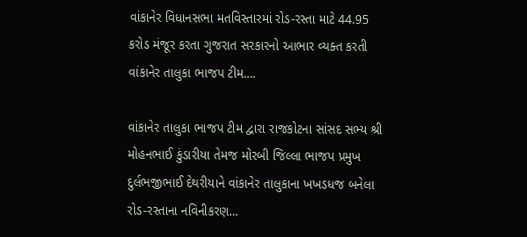વાંકાનેર વિધાનસભા મતવિસ્તારમાં રોડ-રસ્તા માટે 44.95 કરોડ મંજૂર કરતા ગુજરાત સરકારનો આભાર વ્યક્ત કરતી વાંકાનેર તાલુકા ભાજપ ટીમ….

વાંકાનેર તાલુકા ભાજપ ટીમ દ્વારા રાજકોટના સાંસદ સભ્ય શ્રી મોહનભાઈ કુંડારીયા તેમજ મોરબી જિલ્લા ભાજપ પ્રમુખ દુર્લભજીભાઈ દેથરીયાને વાંકાનેર તાલુકાના ખખડધજ બનેલા રોડ-રસ્તાના નવિનીકરણ...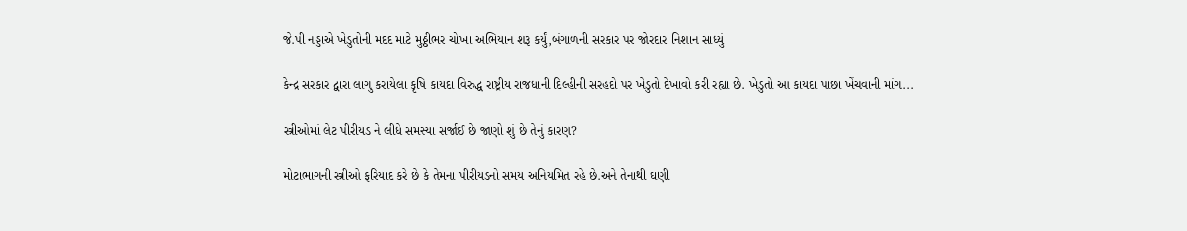જે.પી નડ્ડાએ ખેડુતોની મદદ માટે મુઠ્ઠીભર ચોખા અભિયાન શરૂ કર્યું,બંગાળની સરકાર પર જોરદાર નિશાન સાધ્યું

કેન્દ્ર સરકાર દ્વારા લાગુ કરાયેલા કૃષિ કાયદા વિરુદ્ધ રાષ્ટ્રીય રાજધાની દિલ્હીની સરહદો પર ખેડુતો દેખાવો કરી રહ્યા છે. ખેડુતો આ કાયદા પાછા ખેંચવાની માંગ...

સ્ત્રીઓમાં લેટ પીરીયડ ને લીધે સમસ્યા સર્જાઈ છે જાણો શું છે તેનું કારણ?

મોટાભાગની સ્ત્રીઓ ફરિયાદ કરે છે કે તેમના પીરીયડનો સમય અનિયમિત રહે છે.અને તેનાથી ઘણી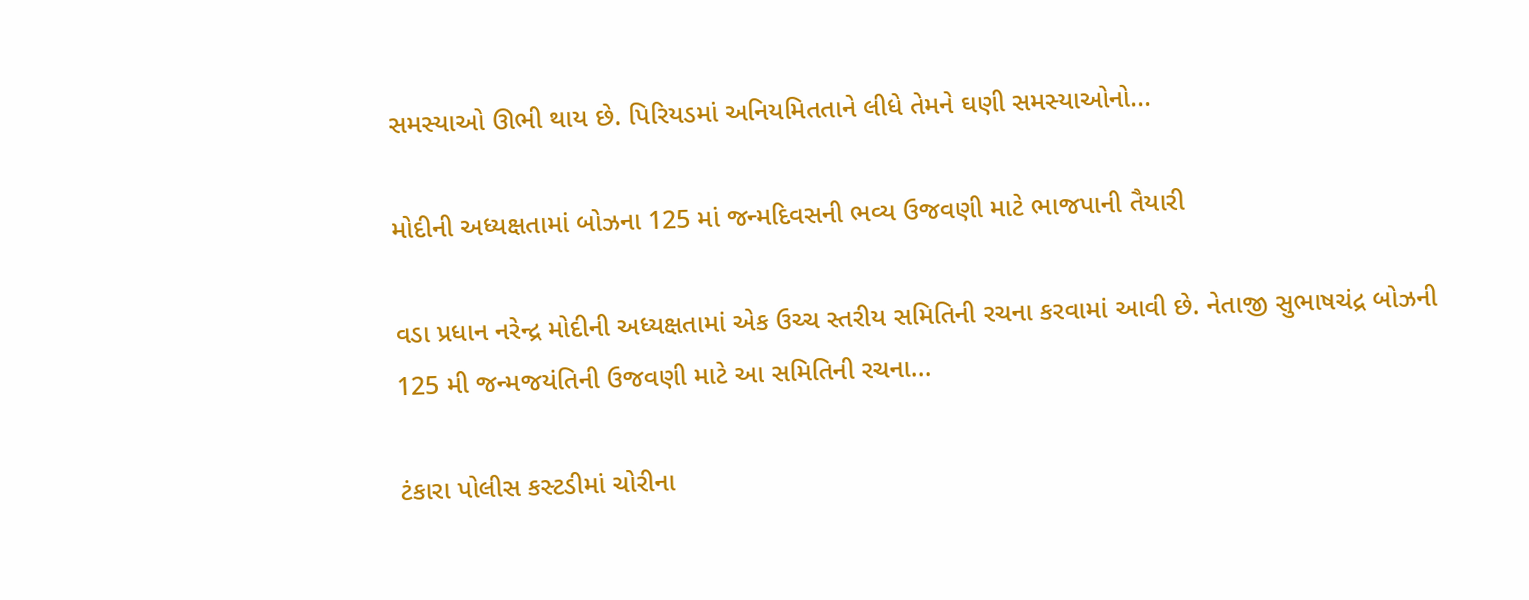સમસ્યાઓ ઊભી થાય છે. પિરિયડમાં અનિયમિતતાને લીધે તેમને ઘણી સમસ્યાઓનો...

મોદીની અધ્યક્ષતામાં બોઝના 125 માં જન્મદિવસની ભવ્ય ઉજવણી માટે ભાજપાની તૈયારી

વડા પ્રધાન નરેન્દ્ર મોદીની અધ્યક્ષતામાં એક ઉચ્ચ સ્તરીય સમિતિની રચના કરવામાં આવી છે. નેતાજી સુભાષચંદ્ર બોઝની 125 મી જન્મજયંતિની ઉજવણી માટે આ સમિતિની રચના...

ટંકારા પોલીસ કસ્ટડીમાં ચોરીના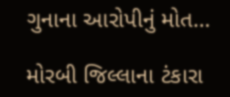ગુનાના આરોપીનું મોત…

મોરબી જિલ્લાના ટંકારા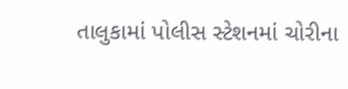તાલુકામાં પોલીસ સ્ટેશનમાં ચોરીના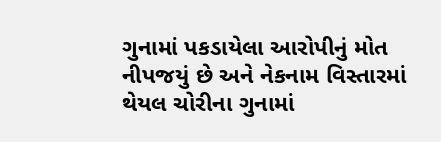ગુનામાં પકડાયેલા આરોપીનું મોત નીપજયું છે અને નેકનામ વિસ્તારમાં થેયલ ચોરીના ગુનામાં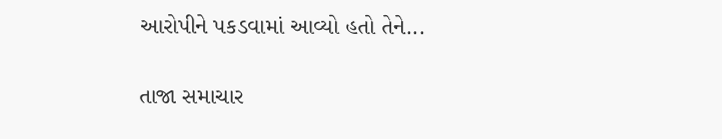આરોપીને પકડવામાં આવ્યો હતો તેને...

તાજા સમાચાર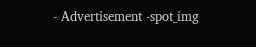- Advertisement -spot_img